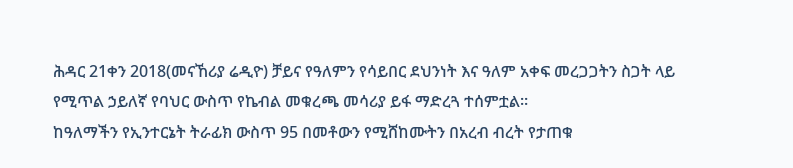ሕዳር 21ቀን 2018(መናኸሪያ ሬዲዮ) ቻይና የዓለምን የሳይበር ደህንነት እና ዓለም አቀፍ መረጋጋትን ስጋት ላይ የሚጥል ኃይለኛ የባህር ውስጥ የኬብል መቁረጫ መሳሪያ ይፋ ማድረጓ ተሰምቷል።
ከዓለማችን የኢንተርኔት ትራፊክ ውስጥ 95 በመቶውን የሚሸከሙትን በአረብ ብረት የታጠቁ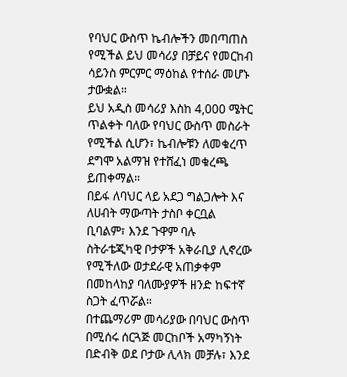የባህር ውስጥ ኬብሎችን መበጣጠስ የሚችል ይህ መሳሪያ በቻይና የመርከብ ሳይንስ ምርምር ማዕከል የተሰራ መሆኑ ታውቋል።
ይህ አዲስ መሳሪያ እስከ 4,000 ሜትር ጥልቀት ባለው የባህር ውስጥ መስራት የሚችል ሲሆን፣ ኬብሎቹን ለመቁረጥ ደግሞ አልማዝ የተሸፈነ መቁረጫ ይጠቀማል።
በይፋ ለባህር ላይ አደጋ ግልጋሎት እና ለሀብት ማውጣት ታስቦ ቀርቧል ቢባልም፣ እንደ ጉዋም ባሉ ስትራቴጂካዊ ቦታዎች አቅራቢያ ሊኖረው የሚችለው ወታደራዊ አጠቃቀም በመከላከያ ባለሙያዎች ዘንድ ከፍተኛ ስጋት ፈጥሯል።
በተጨማሪም መሳሪያው በባህር ውስጥ በሚሰሩ ሰርጓጅ መርከቦች አማካኝነት በድብቅ ወደ ቦታው ሊላክ መቻሉ፣ እንደ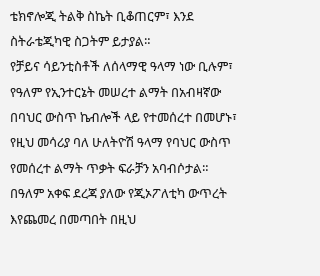ቴክኖሎጂ ትልቅ ስኬት ቢቆጠርም፣ እንደ ስትራቴጂካዊ ስጋትም ይታያል።
የቻይና ሳይንቲስቶች ለሰላማዊ ዓላማ ነው ቢሉም፣ የዓለም የኢንተርኔት መሠረተ ልማት በአብዛኛው በባህር ውስጥ ኬብሎች ላይ የተመሰረተ በመሆኑ፣ የዚህ መሳሪያ ባለ ሁለትዮሽ ዓላማ የባህር ውስጥ የመሰረተ ልማት ጥቃት ፍራቻን አባብሶታል።
በዓለም አቀፍ ደረጃ ያለው የጂኦፖለቲካ ውጥረት እየጨመረ በመጣበት በዚህ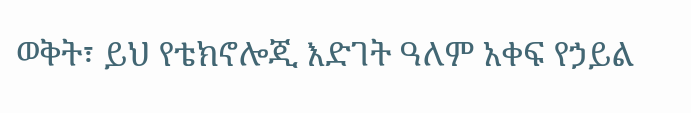ወቅት፣ ይህ የቴክኖሎጂ እድገት ዓለም አቀፍ የኃይል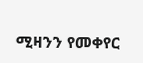ሚዛንን የመቀየር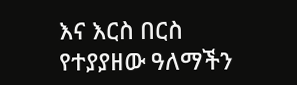እና እርስ በርስ የተያያዘው ዓለማችን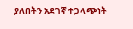ያለበትን አደገኛ ተጋላጭነት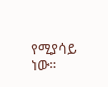የሚያሳይ ነው።